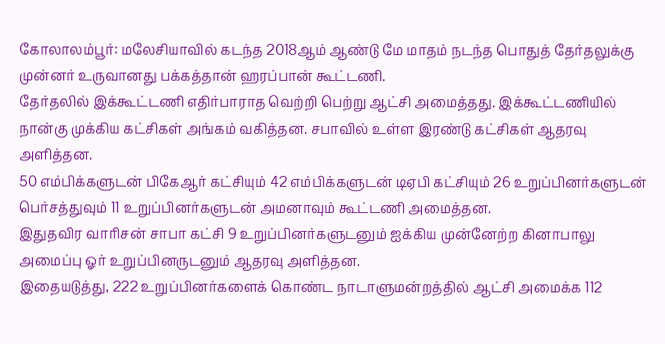கோலாலம்பூர்: மலேசியாவில் கடந்த 2018ஆம் ஆண்டு மே மாதம் நடந்த பொதுத் தேர்தலுக்கு முன்னர் உருவானது பக்கத்தான் ஹரப்பான் கூட்டணி.
தேர்தலில் இக்கூட்டணி எதிர்பாராத வெற்றி பெற்று ஆட்சி அமைத்தது. இக்கூட்டணியில் நான்கு முக்கிய கட்சிகள் அங்கம் வகித்தன. சபாவில் உள்ள இரண்டு கட்சிகள் ஆதரவு அளித்தன.
50 எம்பிக்களுடன் பிகேஆர் கட்சியும் 42 எம்பிக்களுடன் டிஏபி கட்சியும் 26 உறுப்பினர்களுடன் பெர்சத்துவும் 11 உறுப்பினர்களுடன் அமனாவும் கூட்டணி அமைத்தன.
இதுதவிர வாரிசன் சாபா கட்சி 9 உறுப்பினர்களுடனும் ஐக்கிய முன்னேற்ற கினாபாலு அமைப்பு ஓர் உறுப்பினருடனும் ஆதரவு அளித்தன.
இதையடுத்து, 222 உறுப்பினர்களைக் கொண்ட நாடாளுமன்றத்தில் ஆட்சி அமைக்க 112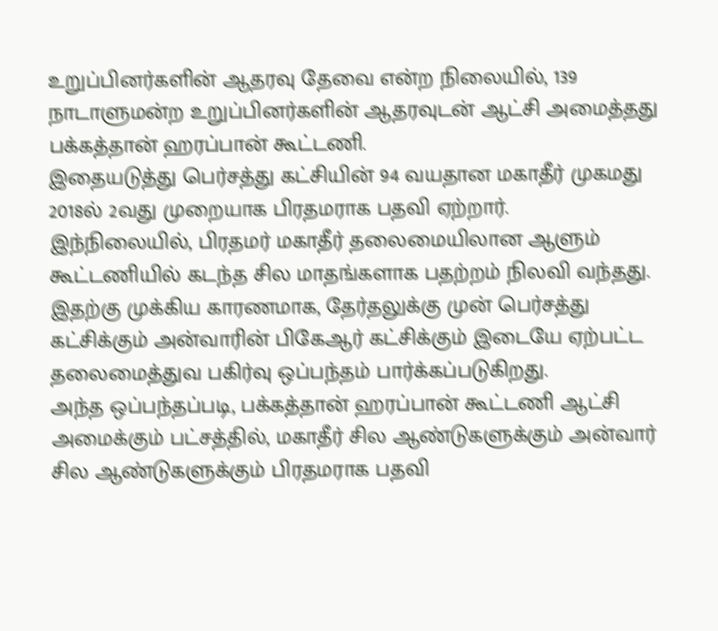உறுப்பினர்களின் ஆதரவு தேவை என்ற நிலையில், 139 நாடாளுமன்ற உறுப்பினர்களின் ஆதரவுடன் ஆட்சி அமைத்தது பக்கத்தான் ஹரப்பான் கூட்டணி.
இதையடுத்து பெர்சத்து கட்சியின் 94 வயதான மகாதீர் முகமது 2018ல் 2வது முறையாக பிரதமராக பதவி ஏற்றார்.
இந்நிலையில், பிரதமர் மகாதீர் தலைமையிலான ஆளும் கூட்டணியில் கடந்த சில மாதங்களாக பதற்றம் நிலவி வந்தது.
இதற்கு முக்கிய காரணமாக, தேர்தலுக்கு முன் பெர்சத்து கட்சிக்கும் அன்வாரின் பிகேஆர் கட்சிக்கும் இடையே ஏற்பட்ட தலைமைத்துவ பகிர்வு ஒப்பந்தம் பார்க்கப்படுகிறது.
அந்த ஒப்பந்தப்படி, பக்கத்தான் ஹரப்பான் கூட்டணி ஆட்சி அமைக்கும் பட்சத்தில், மகாதீர் சில ஆண்டுகளுக்கும் அன்வார் சில ஆண்டுகளுக்கும் பிரதமராக பதவி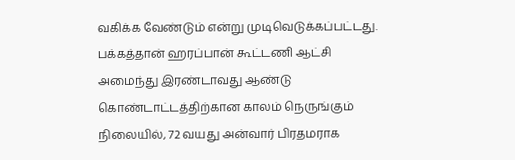வகிக்க வேண்டும் என்று முடிவெடுக்கப்பட்டது.
பக்கத்தான் ஹரப்பான் கூட்டணி ஆட்சி அமைந்து இரண்டாவது ஆண்டு கொண்டாட்டத்திற்கான காலம் நெருங்கும் நிலையில், 72 வயது அன்வார் பிரதமராக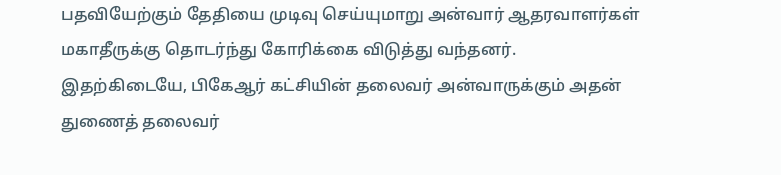பதவியேற்கும் தேதியை முடிவு செய்யுமாறு அன்வார் ஆதரவாளர்கள் மகாதீருக்கு தொடர்ந்து கோரிக்கை விடுத்து வந்தனர்.
இதற்கிடையே, பிகேஆர் கட்சியின் தலைவர் அன்வாருக்கும் அதன் துணைத் தலைவர்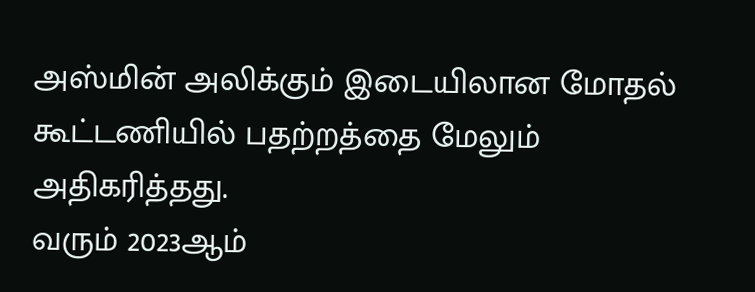அஸ்மின் அலிக்கும் இடையிலான மோதல் கூட்டணியில் பதற்றத்தை மேலும் அதிகரித்தது.
வரும் 2023ஆம்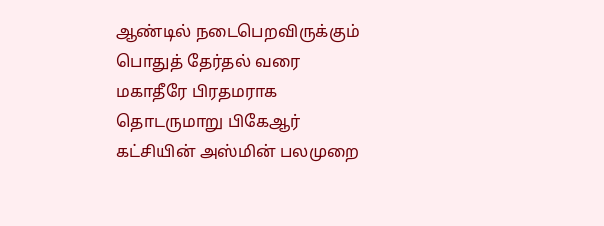ஆண்டில் நடைபெறவிருக்கும் பொதுத் தேர்தல் வரை மகாதீரே பிரதமராக தொடருமாறு பிகேஆர் கட்சியின் அஸ்மின் பலமுறை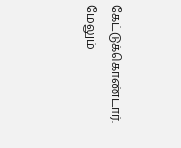கேட்டுக்கொண்டார். மேலும்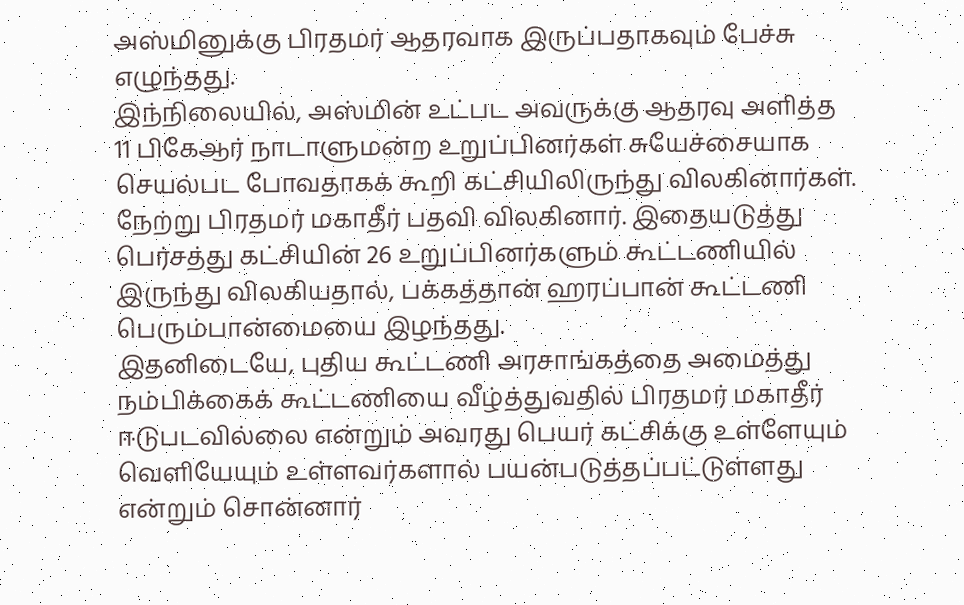அஸ்மினுக்கு பிரதமர் ஆதரவாக இருப்பதாகவும் பேச்சு எழுந்தது.
இந்நிலையில், அஸ்மின் உட்பட அவருக்கு ஆதரவு அளித்த 11 பிகேஆர் நாடாளுமன்ற உறுப்பினர்கள் சுயேச்சையாக செயல்பட போவதாகக் கூறி கட்சியிலிருந்து விலகினார்கள்.
நேற்று பிரதமர் மகாதீர் பதவி விலகினார். இதையடுத்து பெர்சத்து கட்சியின் 26 உறுப்பினர்களும் கூட்டணியில் இருந்து விலகியதால், பக்கத்தான் ஹரப்பான் கூட்டணி பெரும்பான்மையை இழந்தது.
இதனிடையே, புதிய கூட்டணி அரசாங்கத்தை அமைத்து நம்பிக்கைக் கூட்டணியை வீழ்த்துவதில் பிரதமர் மகாதீர் ஈடுபடவில்லை என்றும் அவரது பெயர் கட்சிக்கு உள்ளேயும் வெளியேயும் உள்ளவர்களால் பயன்படுத்தப்பட்டுள்ளது என்றும் சொன்னார்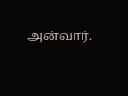அன்வார்.